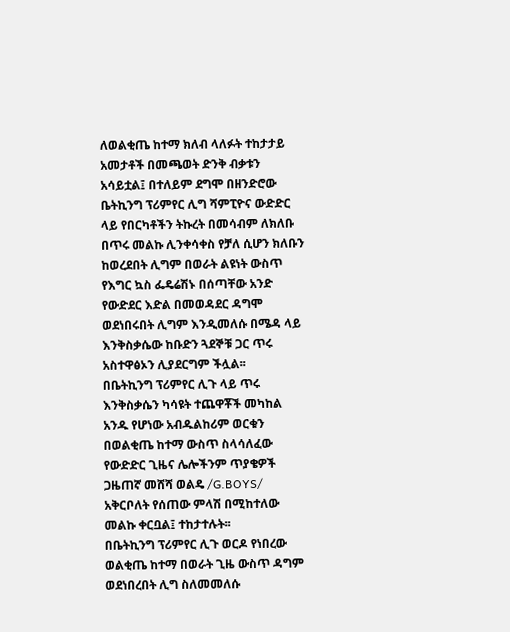ለወልቂጤ ከተማ ክለብ ላለፉት ተከታታይ አመታቶች በመጫወት ድንቅ ብቃቱን አሳይቷል፤ በተለይም ደግሞ በዘንድሮው ቤትኪንግ ፕሪምየር ሊግ ሻምፒዮና ውድድር ላይ የበርካቶችን ትኩረት በመሳብም ለክለቡ በጥሩ መልኩ ሊንቀሳቀስ የቻለ ሲሆን ክለቡን ከወረደበት ሊግም በወራት ልዩነት ውስጥ የእግር ኳስ ፌዴሬሽኑ በሰጣቸው አንድ የውድደር እድል በመወዳደር ዳግሞ ወደነበሩበት ሊግም እንዲመለሱ በሜዳ ላይ እንቅስቃሴው ከቡድን ጓደኞቹ ጋር ጥሩ አስተዋፅኦን ሊያደርግም ችሏል፡፡
በቤትኪንግ ፕሪምየር ሊጉ ላይ ጥሩ እንቅስቃሴን ካሳዩት ተጨዋቾች መካከል አንዱ የሆነው አብዱልከሪም ወርቁን በወልቂጤ ከተማ ውስጥ ስላሳለፈው የውድድር ጊዜና ሌሎችንም ጥያቄዎች ጋዜጠኛ መሸሻ ወልዴ /G.BOYS/ አቅርቦለት የሰጠው ምላሽ በሚከተለው መልኩ ቀርቧል፤ ተከታተሉት፡፡
በቤትኪንግ ፕሪምየር ሊጉ ወርዶ የነበረው ወልቂጤ ከተማ በወራት ጊዜ ውስጥ ዳግም ወደነበረበት ሊግ ስለመመለሱ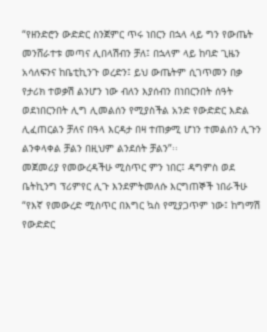“የዘንድሮን ውድድር ስንጀምር ጥሩ ነበርን በኋላ ላይ ግን የውጤት መንሸራተቱ መጣና ሊበላሽብን ቻለ፤ በኋላም ላይ ከባድ ጊዜን አሳለፍንና ከቤቲኪንጉ ወረድን፤ ይህ ውጤትም ሲገጥመን በቃ የታሪክ ተወቃሽ ልንሆን ነው ብለን እያሰብን በነበርንበት ሰዓት ወደነበርንበት ሊግ ሊመልሰን የሚያስችል አንድ የውድድር እድል ሊፈጠርልን ቻለና በዓላ እርዳታ በዛ ተጠቃሚ ሆነን ተመልሰን ሊጉን ልንቀላቀል ቻልን በዚህም ልንደሰት ቻልን”፡፡
መጀመሪያ የመውረዳችሁ ሚስጥር ምን ነበር፤ ዳግምስ ወደ ቤትኪንግ ፕሪምየር ሊጉ እንደምትመለሱ እርግጠኞች ነበራችሁ
“የእኛ የመውረድ ሚስጥር በእግር ኳስ የሚያጋጥም ነው፤ ከግማሽ የውድድር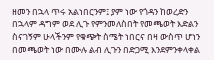ዘመን በኋላ ጥሩ አልነበርንም፤ ያም ነው የጎዳን ከወረድን በኋላም ዳግም ወደ ሊጉ የምንመለስበት የመጫወት እድልን ስናገኝም ሁላችንም የቁጭት ስሜት ነበርና በዛ ውስጥ ሆነን በመጫወት ነው በሙሉ ልብ ሊጉን በድጋሚ እንደምንቀላቀል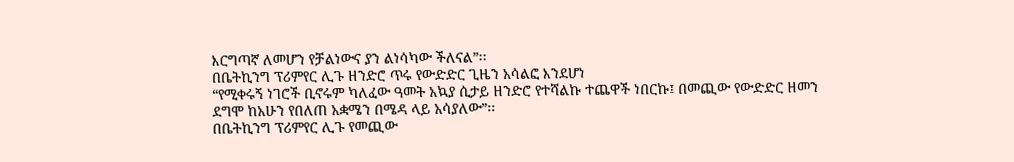እርግጣኛ ለመሆን የቻልነውና ያን ልነሳካው ችለናል”፡፡
በቤትኪንግ ፕሪምየር ሊጉ ዘንድሮ ጥሩ የውድድር ጊዜን አሳልፎ እንደሆነ
“የሚቀሩኝ ነገሮች ቢኖሩም ካለፈው ዓመት አኳያ ሲታይ ዘንድሮ የተሻልኩ ተጨዋች ነበርኩ፤ በመጪው የውድድር ዘመን ደግሞ ከአሁን የበለጠ አቋሜን በሜዳ ላይ አሳያለው”፡፡
በቤትኪንግ ፕሪምየር ሊጉ የመጪው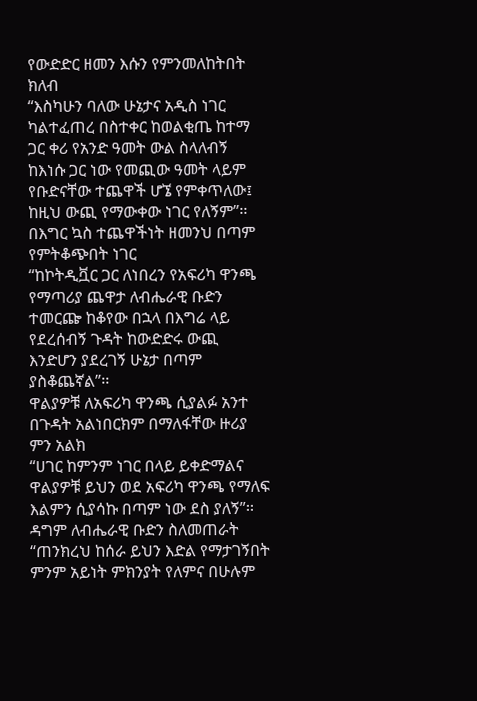የውድድር ዘመን እሱን የምንመለከትበት ክለብ
“እስካሁን ባለው ሁኔታና አዲስ ነገር ካልተፈጠረ በስተቀር ከወልቂጤ ከተማ ጋር ቀሪ የአንድ ዓመት ውል ስላለብኝ ከእነሱ ጋር ነው የመጪው ዓመት ላይም የቡድናቸው ተጨዋች ሆኜ የምቀጥለው፤ ከዚህ ውጪ የማውቀው ነገር የለኝም”፡፡
በእግር ኳስ ተጨዋችነት ዘመንህ በጣም የምትቆጭበት ነገር
“ከኮትዲቯር ጋር ለነበረን የአፍሪካ ዋንጫ የማጣሪያ ጨዋታ ለብሔራዊ ቡድን ተመርጬ ከቆየው በኋላ በእግሬ ላይ የደረሰብኝ ጉዳት ከውድድሩ ውጪ እንድሆን ያደረገኝ ሁኔታ በጣም ያስቆጨኛል”፡፡
ዋልያዎቹ ለአፍሪካ ዋንጫ ሲያልፉ አንተ በጉዳት አልነበርክም በማለፋቸው ዙሪያ ምን አልክ
“ሀገር ከምንም ነገር በላይ ይቀድማልና ዋልያዎቹ ይህን ወደ አፍሪካ ዋንጫ የማለፍ እልምን ሲያሳኩ በጣም ነው ደስ ያለኝ”፡፡
ዳግም ለብሔራዊ ቡድን ስለመጠራት
“ጠንክረህ ከሰራ ይህን እድል የማታገኝበት ምንም አይነት ምክንያት የለምና በሁሉም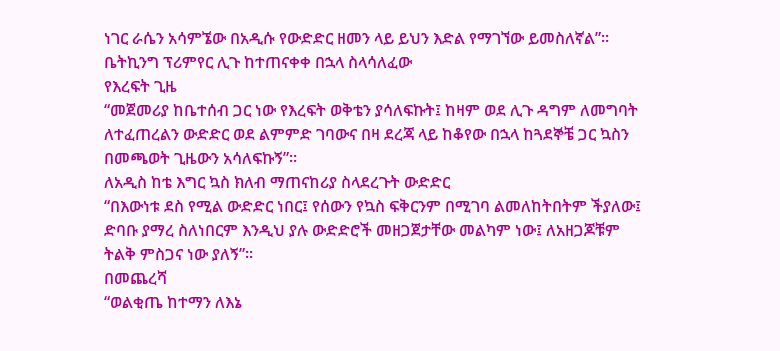ነገር ራሴን አሳምኜው በአዲሱ የውድድር ዘመን ላይ ይህን እድል የማገኘው ይመስለኛል”፡፡
ቤትኪንግ ፕሪምየር ሊጉ ከተጠናቀቀ በኋላ ስላሳለፈው
የእረፍት ጊዜ
“መጀመሪያ ከቤተሰብ ጋር ነው የእረፍት ወቅቴን ያሳለፍኩት፤ ከዛም ወደ ሊጉ ዳግም ለመግባት ለተፈጠረልን ውድድር ወደ ልምምድ ገባውና በዛ ደረጃ ላይ ከቆየው በኋላ ከጓደኞቼ ጋር ኳስን በመጫወት ጊዜውን አሳለፍኩኝ”፡፡
ለአዲስ ከቴ እግር ኳስ ክለብ ማጠናከሪያ ስላደረጉት ውድድር
“በእውነቱ ደስ የሚል ውድድር ነበር፤ የሰውን የኳስ ፍቅርንም በሚገባ ልመለከትበትም ችያለው፤ ድባቡ ያማረ ስለነበርም እንዲህ ያሉ ውድድሮች መዘጋጀታቸው መልካም ነው፤ ለአዘጋጆቹም ትልቅ ምስጋና ነው ያለኝ”፡፡
በመጨረሻ
“ወልቂጤ ከተማን ለእኔ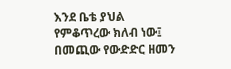እንደ ቤቴ ያህል የምቆጥረው ክለብ ነው፤ በመጪው የውድድር ዘመን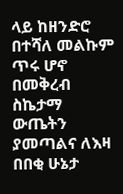ላይ ከዘንድሮ በተሻለ መልኩም ጥሩ ሆኖ በመቅረብ ስኬታማ ውጤትን ያመጣልና ለእዛ በበቂ ሁኔታ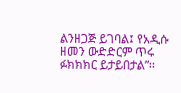ልንዘጋጅ ይገባል፤ የአዲሱ ዘመን ውድድርም ጥሩ ፉክክክር ይታይበታል”፡፡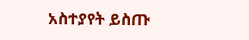አስተያየት ይስጡ